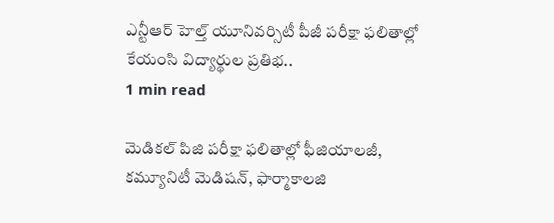ఎన్టీఆర్ హెల్త్ యూనివర్సిటీ పీజీ పరీక్షా ఫలితాల్లో కేయంసి విద్యార్థుల ప్రతిభ..
1 min read

మెడికల్ పిజి పరీక్షా ఫలితాల్లో ఫీజియాలజీ, కమ్యూనిటీ మెడిషన్, ఫార్మాకాలజి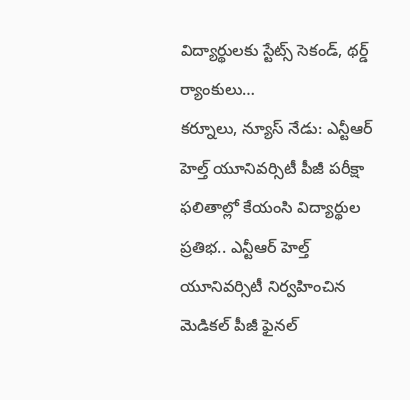విద్యార్థులకు స్టేట్స్ సెకండ్, థర్డ్ ర్యాంకులు…
కర్నూలు, న్యూస్ నేడు: ఎన్టీఆర్ హెల్త్ యూనివర్సిటీ పీజీ పరీక్షా ఫలితాల్లో కేయంసి విద్యార్థుల ప్రతిభ.. ఎన్టీఆర్ హెల్త్ యూనివర్సిటీ నిర్వహించిన మెడికల్ పీజీ ఫైనల్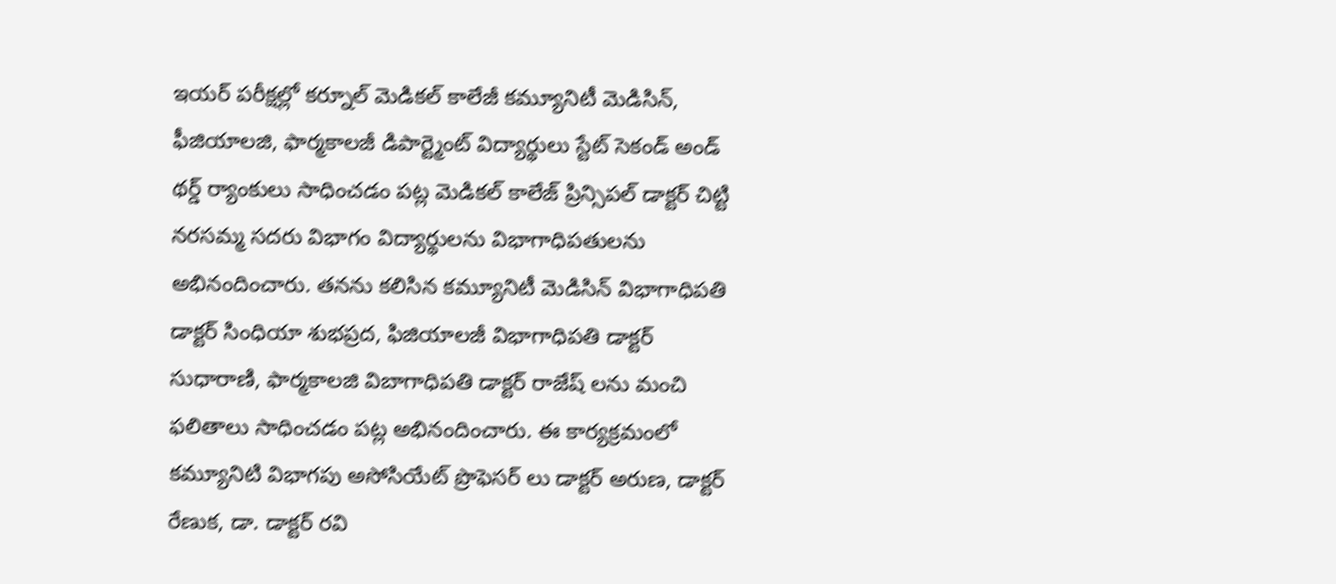ఇయర్ పరీక్షల్లో కర్నూల్ మెడికల్ కాలేజీ కమ్యూనిటీ మెడిసిన్, ఫీజియాలజి, ఫార్మకాలజీ డిపార్ట్మెంట్ విద్యార్థులు స్టేట్ సెకండ్ అండ్ థర్డ్ ర్యాంకులు సాధించడం పట్ల మెడికల్ కాలేజ్ ప్రిన్సిపల్ డాక్టర్ చిట్టి నరసమ్మ సదరు విభాగం విద్యార్థులను విభాగాధిపతులను అభినందించారు. తనను కలిసిన కమ్యూనిటీ మెడిసిన్ విభాగాధిపతి డాక్టర్ సింధియా శుభప్రద, ఫిజియాలజీ విభాగాధిపతి డాక్టర్ సుధారాణి, ఫార్మకాలజి విబాగాధిపతి డాక్టర్ రాజేష్ లను మంచి ఫలితాలు సాధించడం పట్ల అభినందించారు. ఈ కార్యక్రమంలో కమ్యూనిటి విభాగపు అసోసియేట్ ప్రొఫెసర్ లు డాక్టర్ అరుణ, డాక్టర్ రేణుక, డా. డాక్టర్ రవి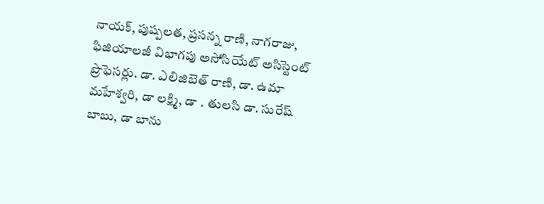నాయక్, పుష్పలత, ప్రసన్న రాణి, నాగరాజు, ఫిజియాలజీ విభాగపు అసోసియేట్ అసిస్టెంట్ ప్రొఫెసర్లు. డా. ఎలిజిబెత్ రాణి, డా. ఉమా మహేశ్వరి, డా లక్ష్మి, డా . తులసి డా. సురేష్ బాబు, డా బాను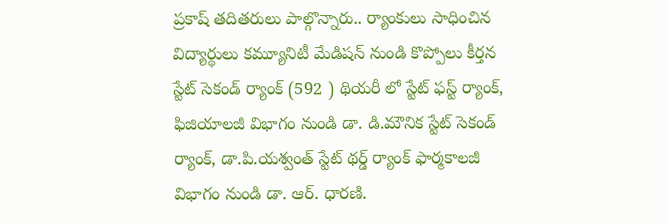ప్రకాష్ తదితరులు పాల్గొన్నారు.. ర్యాంకులు సాధించిన విద్యార్థులు కమ్యూనిటీ మేడిషన్ నుండి కొప్పోలు కీర్తన స్టేట్ సెకండ్ ర్యాంక్ (592 ) థియరీ లో స్టేట్ ఫస్ట్ ర్యాంక్, ఫిజియాలజీ విభాగం నుండి డా. డి.మౌనిక స్టేట్ సెకండ్ ర్యాంక్, డా.పి.యశ్వంత్ స్టేట్ థర్డ్ ర్యాంక్ ఫార్మకాలజీ విభాగం నుండి డా. ఆర్. ధారణి.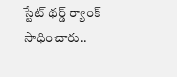స్టేట్ థర్డ్ ర్యాంక్ సాధించారు..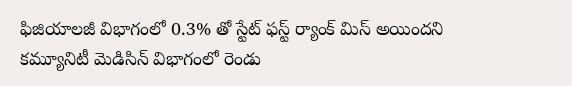ఫిజియాలజీ విభాగంలో 0.3% తో స్టేట్ ఫస్ట్ ర్యాంక్ మిస్ అయిందని కమ్యూనిటీ మెడిసిన్ విభాగంలో రెండు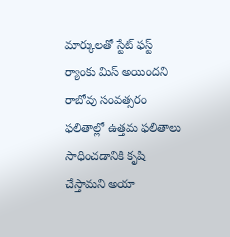మార్కులతో స్టేట్ ఫస్ట్ ర్యాంకు మిస్ అయిందని రాబోవు సంవత్సరం ఫలితాల్లో ఉత్తమ ఫలితాలు సాధించడానికి కృషి చేస్తామని అయా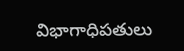విభాగాధిపతులు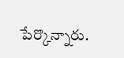పేర్కొన్నారు.